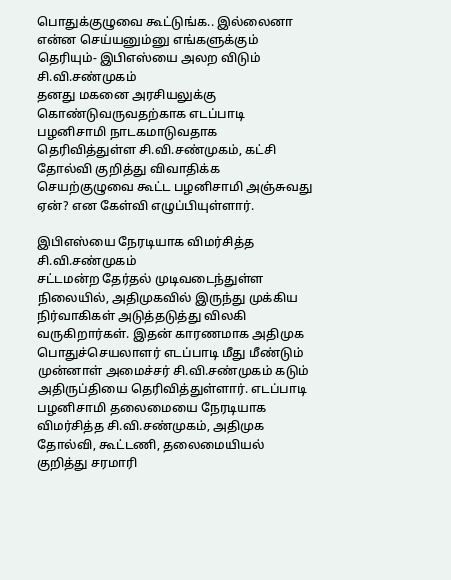பொதுக்குழுவை கூட்டுங்க.. இல்லைனா என்ன செய்யனும்னு எங்களுக்கும் தெரியும்- இபிஎஸ்யை அலற விடும் சி.வி.சண்முகம்
தனது மகனை அரசியலுக்கு கொண்டுவருவதற்காக எடப்பாடி பழனிசாமி நாடகமாடுவதாக தெரிவித்துள்ள சி.வி.சண்முகம், கட்சி தோல்வி குறித்து விவாதிக்க செயற்குழுவை கூட்ட பழனிசாமி அஞ்சுவது ஏன்? என கேள்வி எழுப்பியுள்ளார்.

இபிஎஸ்யை நேரடியாக விமர்சித்த சி.வி.சண்முகம்
சட்டமன்ற தேர்தல் முடிவடைந்துள்ள நிலையில், அதிமுகவில் இருந்து முக்கிய நிர்வாகிகள் அடுத்தடுத்து விலகி வருகிறார்கள். இதன் காரணமாக அதிமுக பொதுச்செயலாளர் எடப்பாடி மீது மீண்டும் முன்னாள் அமைச்சர் சி.வி.சண்முகம் கடும் அதிருப்தியை தெரிவித்துள்ளார். எடப்பாடி பழனிசாமி தலைமையை நேரடியாக விமர்சித்த சி.வி.சண்முகம், அதிமுக தோல்வி, கூட்டணி, தலைமையியல் குறித்து சரமாரி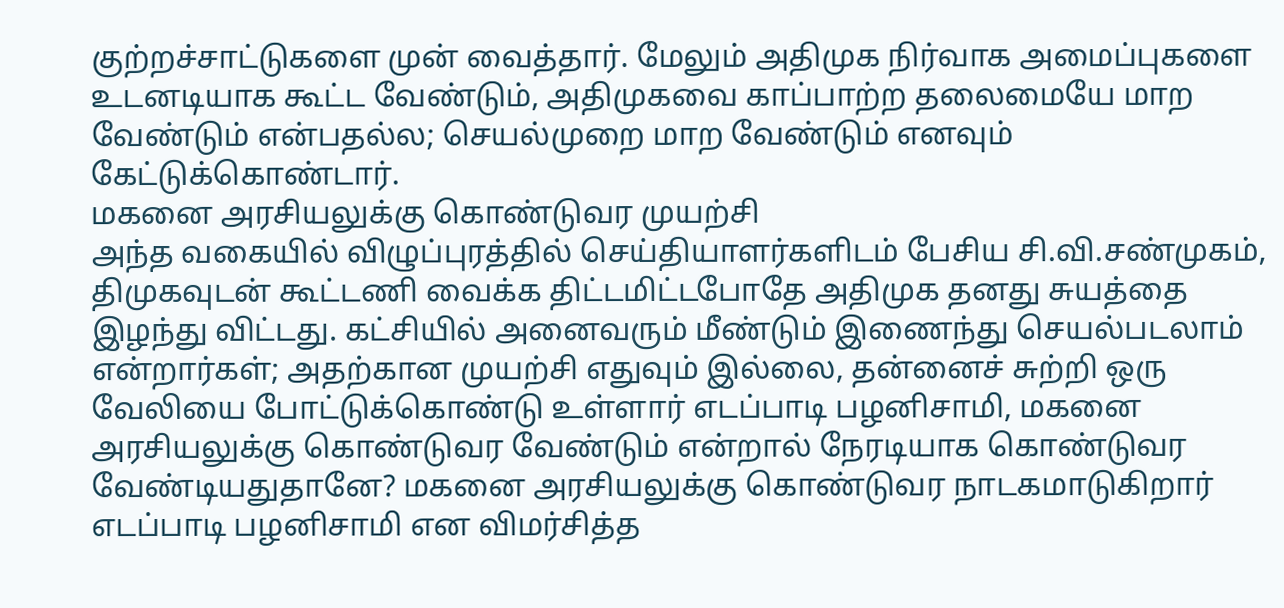குற்றச்சாட்டுகளை முன் வைத்தார். மேலும் அதிமுக நிர்வாக அமைப்புகளை உடனடியாக கூட்ட வேண்டும், அதிமுகவை காப்பாற்ற தலைமையே மாற வேண்டும் என்பதல்ல; செயல்முறை மாற வேண்டும் எனவும் கேட்டுக்கொண்டார்.
மகனை அரசியலுக்கு கொண்டுவர முயற்சி
அந்த வகையில் விழுப்புரத்தில் செய்தியாளர்களிடம் பேசிய சி.வி.சண்முகம், திமுகவுடன் கூட்டணி வைக்க திட்டமிட்டபோதே அதிமுக தனது சுயத்தை இழந்து விட்டது. கட்சியில் அனைவரும் மீண்டும் இணைந்து செயல்படலாம் என்றார்கள்; அதற்கான முயற்சி எதுவும் இல்லை, தன்னைச் சுற்றி ஒரு வேலியை போட்டுக்கொண்டு உள்ளார் எடப்பாடி பழனிசாமி, மகனை அரசியலுக்கு கொண்டுவர வேண்டும் என்றால் நேரடியாக கொண்டுவர வேண்டியதுதானே? மகனை அரசியலுக்கு கொண்டுவர நாடகமாடுகிறார் எடப்பாடி பழனிசாமி என விமர்சித்த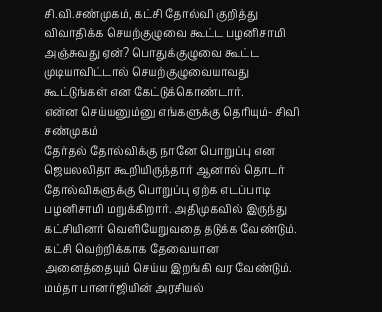சி.வி.சண்முகம், கட்சி தோல்வி குறித்து விவாதிக்க செயற்குழுவை கூட்ட பழனிசாமி அஞ்சுவது ஏன்? பொதுக்குழுவை கூட்ட முடியாவிட்டால் செயற்குழுவையாவது கூட்டுங்கள் என கேட்டுக்கொண்டார்.
என்ன செய்யனும்னு எங்களுக்கு தெரியும்- சிவி சண்முகம்
தேர்தல் தோல்விக்கு நானே பொறுப்பு என ஜெயலலிதா கூறியிருந்தார் ஆனால் தொடர் தோல்விகளுக்கு பொறுப்பு ஏற்க எடப்பாடி பழனிசாமி மறுக்கிறார். அதிமுகவில் இருந்து கட்சியினர் வெளியேறுவதை தடுக்க வேண்டும். கட்சி வெற்றிக்காக தேவையான அனைத்தையும் செய்ய இறங்கி வர வேண்டும். மம்தா பானர்ஜியின் அரசியல்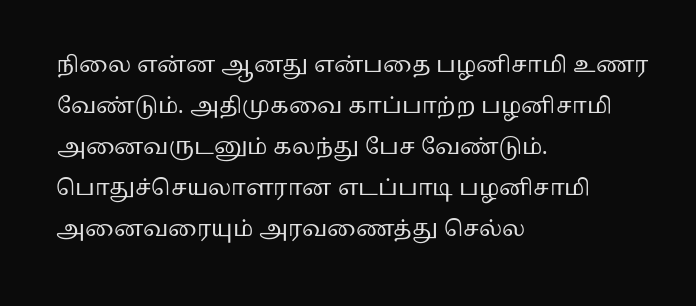நிலை என்ன ஆனது என்பதை பழனிசாமி உணர வேண்டும். அதிமுகவை காப்பாற்ற பழனிசாமி அனைவருடனும் கலந்து பேச வேண்டும். பொதுச்செயலாளரான எடப்பாடி பழனிசாமி அனைவரையும் அரவணைத்து செல்ல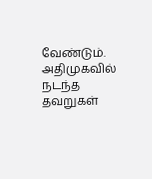வேண்டும். அதிமுகவில் நடந்த தவறுகள்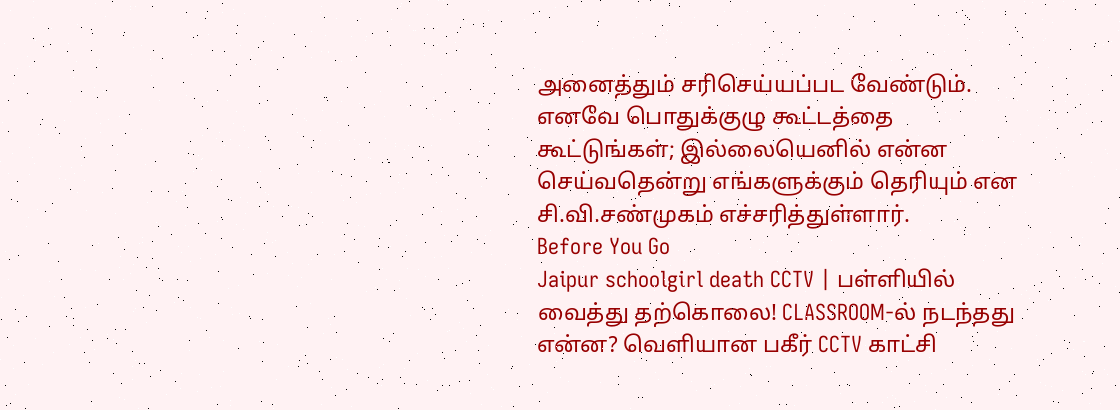அனைத்தும் சரிசெய்யப்பட வேண்டும். எனவே பொதுக்குழு கூட்டத்தை கூட்டுங்கள்; இல்லையெனில் என்ன செய்வதென்று எங்களுக்கும் தெரியும் என சி.வி.சண்முகம் எச்சரித்துள்ளார்.
Before You Go
Jaipur schoolgirl death CCTV | பள்ளியில் வைத்து தற்கொலை! CLASSROOM-ல் நடந்தது என்ன? வெளியான பகீர் CCTV காட்சி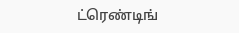ட்ரெண்டிங்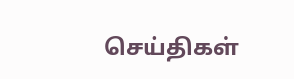செய்திகள்